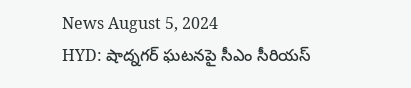News August 5, 2024
HYD: షాద్నగర్ ఘటనపై సీఎం సీరియస్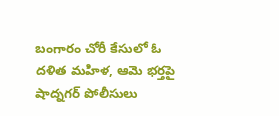బంగారం చోరీ కేసులో ఓ దళిత మహిళ, ఆమె భర్తపై షాద్నగర్ పోలీసులు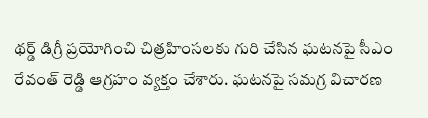థర్డ్ డిగ్రీ ప్రయోగించి చిత్రహింసలకు గురి చేసిన ఘటనపై సీఎం రేవంత్ రెడ్డి ఆగ్రహం వ్యక్తం చేశారు. ఘటనపై సమగ్ర విచారణ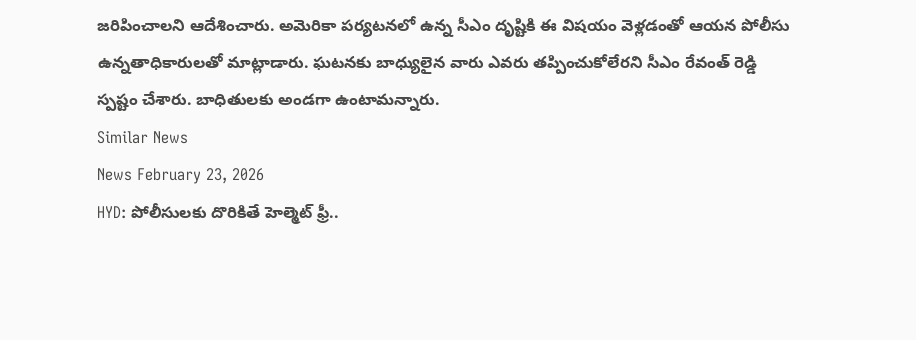జరిపించాలని ఆదేశించారు. అమెరికా పర్యటనలో ఉన్న సీఎం దృష్టికి ఈ విషయం వెళ్లడంతో ఆయన పోలీసు ఉన్నతాధికారులతో మాట్లాడారు. ఘటనకు బాధ్యులైన వారు ఎవరు తప్పించుకోలేరని సీఎం రేవంత్ రెడ్డి స్పష్టం చేశారు. బాధితులకు అండగా ఉంటామన్నారు.
Similar News
News February 23, 2026
HYD: పోలీసులకు దొరికితే హెల్మెట్ ఫ్రీ..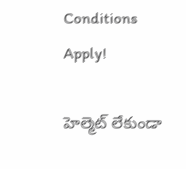Conditions Apply!

హెల్మెట్ లేకుండా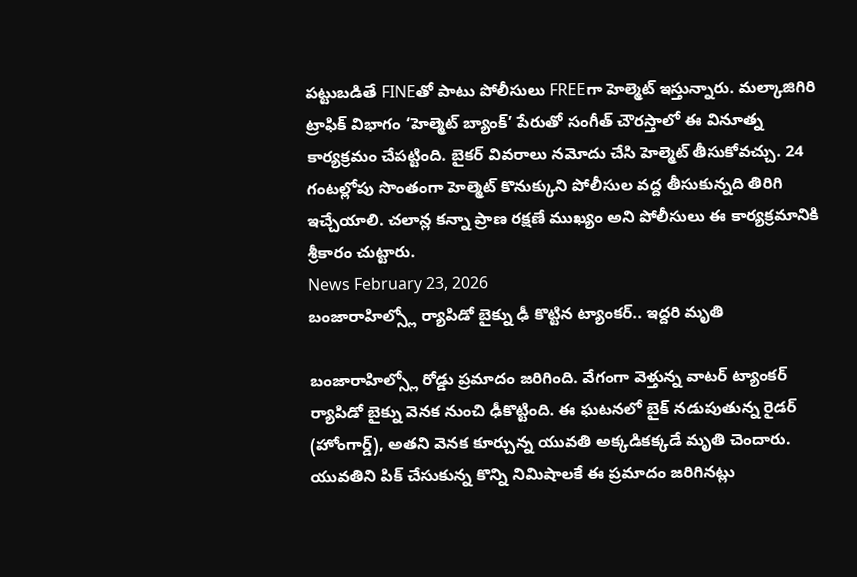పట్టుబడితే FINEతో పాటు పోలీసులు FREEగా హెల్మెట్ ఇస్తున్నారు. మల్కాజిగిరి ట్రాఫిక్ విభాగం ‘హెల్మెట్ బ్యాంక్’ పేరుతో సంగీత్ చౌరస్తాలో ఈ వినూత్న కార్యక్రమం చేపట్టింది. బైకర్ వివరాలు నమోదు చేసి హెల్మెట్ తీసుకోవచ్చు. 24 గంటల్లోపు సొంతంగా హెల్మెట్ కొనుక్కుని పోలీసుల వద్ద తీసుకున్నది తిరిగి ఇచ్చేయాలి. చలాన్ల కన్నా ప్రాణ రక్షణే ముఖ్యం అని పోలీసులు ఈ కార్యక్రమానికి శ్రీకారం చుట్టారు.
News February 23, 2026
బంజారాహిల్స్లో ర్యాపిడో బైక్ను ఢీ కొట్టిన ట్యాంకర్.. ఇద్దరి మృతి

బంజారాహిల్స్లో రోడ్డు ప్రమాదం జరిగింది. వేగంగా వెళ్తున్న వాటర్ ట్యాంకర్ ర్యాపిడో బైక్ను వెనక నుంచి ఢీకొట్టింది. ఈ ఘటనలో బైక్ నడుపుతున్న రైడర్ (హోంగార్డ్), అతని వెనక కూర్చున్న యువతి అక్కడికక్కడే మృతి చెందారు. యువతిని పిక్ చేసుకున్న కొన్ని నిమిషాలకే ఈ ప్రమాదం జరిగినట్లు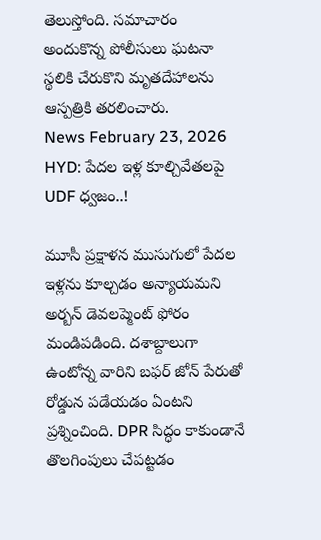తెలుస్తోంది. సమాచారం అందుకొన్న పోలీసులు ఘటనా స్థలికి చేరుకొని మృతదేహాలను ఆస్పత్రికి తరలించారు.
News February 23, 2026
HYD: పేదల ఇళ్ల కూల్చివేతలపై UDF ధ్వజం..!

మూసీ ప్రక్షాళన ముసుగులో పేదల ఇళ్లను కూల్చడం అన్యాయమని అర్బన్ డెవలప్మెంట్ ఫోరం మండిపడింది. దశాబ్దాలుగా ఉంటోన్న వారిని బఫర్ జోన్ పేరుతో రోడ్డున పడేయడం ఏంటని ప్రశ్నించింది. DPR సిద్ధం కాకుండానే తొలగింపులు చేపట్టడం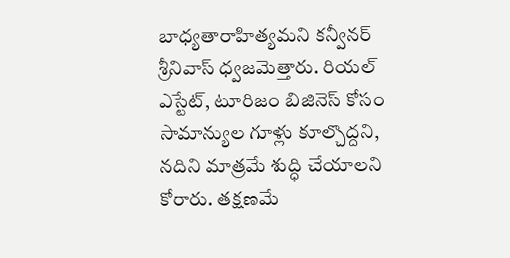బాధ్యతారాహిత్యమని కన్వీనర్ శ్రీనివాస్ ధ్వజమెత్తారు. రియల్ ఎస్టేట్, టూరిజం బిజినెస్ కోసం సామాన్యుల గూళ్లు కూల్చొద్దని, నదిని మాత్రమే శుద్ధి చేయాలని కోరారు. తక్షణమే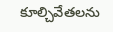కూల్చివేతలను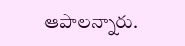ఆపాలన్నారు.